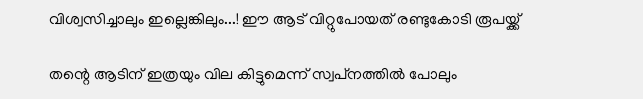വിശ്വസിച്ചാലും ഇല്ലെങ്കിലും...! ഈ ആട് വിറ്റുപോയത് രണ്ടുകോടി രൂപയ്ക്ക്

തന്റെ ആടിന് ഇത്രയും വില കിട്ടുമെന്ന് സ്വപ്‌നത്തിൽ പോലും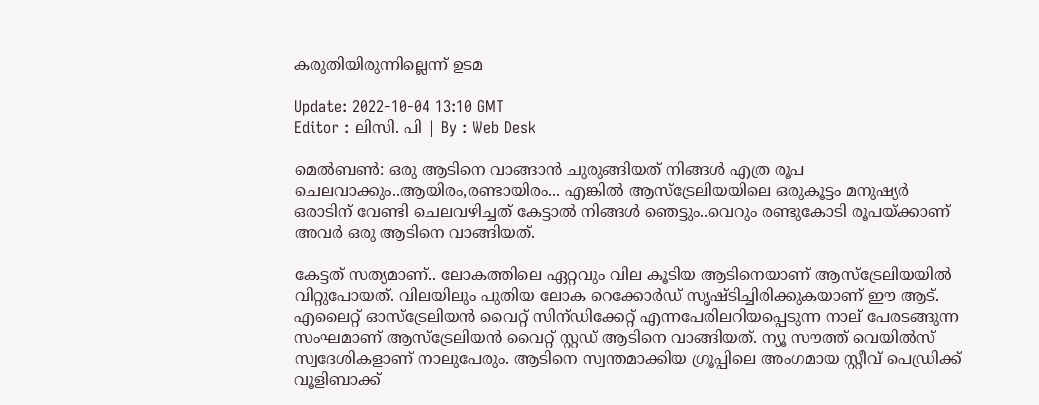കരുതിയിരുന്നില്ലെന്ന് ഉടമ

Update: 2022-10-04 13:10 GMT
Editor : ലിസി. പി | By : Web Desk

മെൽബൺ: ഒരു ആടിനെ വാങ്ങാൻ ചുരുങ്ങിയത് നിങ്ങൾ എത്ര രൂപ ചെലവാക്കും..ആയിരം,രണ്ടായിരം... എങ്കിൽ ആസ്‌ട്രേലിയയിലെ ഒരുകൂട്ടം മനുഷ്യർ ഒരാടിന് വേണ്ടി ചെലവഴിച്ചത് കേട്ടാൽ നിങ്ങൾ ഞെട്ടും..വെറും രണ്ടുകോടി രൂപയ്ക്കാണ് അവർ ഒരു ആടിനെ വാങ്ങിയത്.

കേട്ടത് സത്യമാണ്.. ലോകത്തിലെ ഏറ്റവും വില കൂടിയ ആടിനെയാണ് ആസ്‌ട്രേലിയയിൽ വിറ്റുപോയത്. വിലയിലും പുതിയ ലോക റെക്കോർഡ് സൃഷ്ടിച്ചിരിക്കുകയാണ് ഈ ആട്. എലൈറ്റ് ഓസ്ട്രേലിയൻ വൈറ്റ് സിന്ഡിക്കേറ്റ് എന്നപേരിലറിയപ്പെടുന്ന നാല് പേരടങ്ങുന്ന സംഘമാണ് ആസ്ട്രേലിയൻ വൈറ്റ് സ്റ്റഡ് ആടിനെ വാങ്ങിയത്. ന്യൂ സൗത്ത് വെയിൽസ് സ്വദേശികളാണ് നാലുപേരും. ആടിനെ സ്വന്തമാക്കിയ ഗ്രൂപ്പിലെ അംഗമായ സ്റ്റീവ് പെഡ്രിക്ക് വൂളിബാക്ക്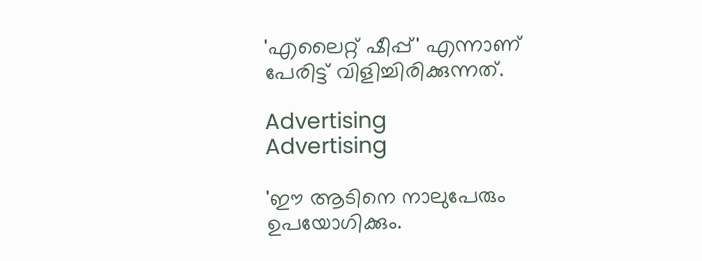'എലൈറ്റ് ഷീപ്പ്' എന്നാണ് പേരിട്ട് വിളിച്ചിരിക്കുന്നത്.

Advertising
Advertising

'ഈ ആടിനെ നാലുപേരും ഉപയോഗിക്കും.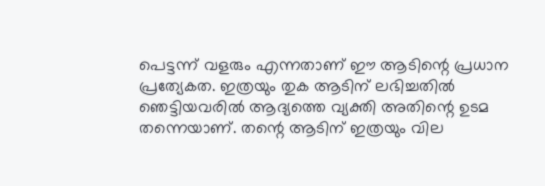പെട്ടന്ന് വളരും എന്നതാണ് ഈ ആടിന്റെ പ്രധാന പ്രത്യേകത. ഇത്രയും തുക ആടിന് ലഭിച്ചതിൽ ഞെട്ടിയവരിൽ ആദ്യത്തെ വ്യക്തി അതിന്റെ ഉടമ തന്നെയാണ്. തന്റെ ആടിന് ഇത്രയും വില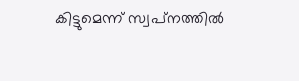കിട്ടുമെന്ന് സ്വപ്‌നത്തിൽ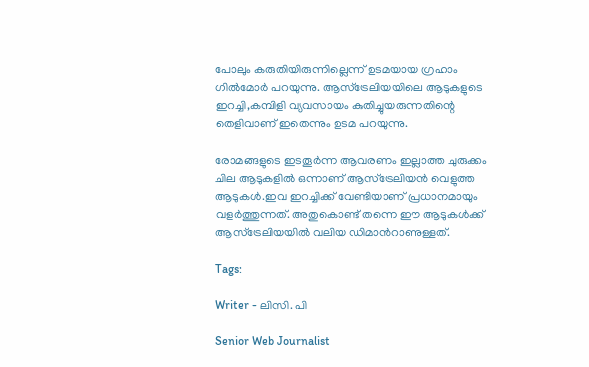പോലും കരുതിയിരുന്നില്ലെന്ന് ഉടമയായ ഗ്രഹാം ഗിൽമോർ പറയുന്നു. ആസ്ട്രേലിയയിലെ ആടുകളുടെ ഇറച്ചി,കമ്പിളി വ്യവസായം കുതിച്ചുയരുന്നതിന്റെ തെളിവാണ് ഇതെന്നും ഉടമ പറയുന്നു.

രോമങ്ങളുടെ ഇടതൂർന്ന ആവരണം ഇല്ലാത്ത ചുരുക്കം ചില ആടുകളിൽ ഒന്നാണ് ആസ്ട്രേലിയൻ വെളുത്ത ആടുകൾ.ഇവ ഇറച്ചിക്ക് വേണ്ടിയാണ് പ്രധാനമായും വളർത്തുന്നത്. അതുകൊണ്ട് തന്നെ ഈ ആടുകള്‍ക്ക് ആസ്ട്രേലിയയില്‍ വലിയ ഡിമാന്‍റാണുള്ളത്.

Tags:

Writer - ലിസി. പി

Senior Web Journalist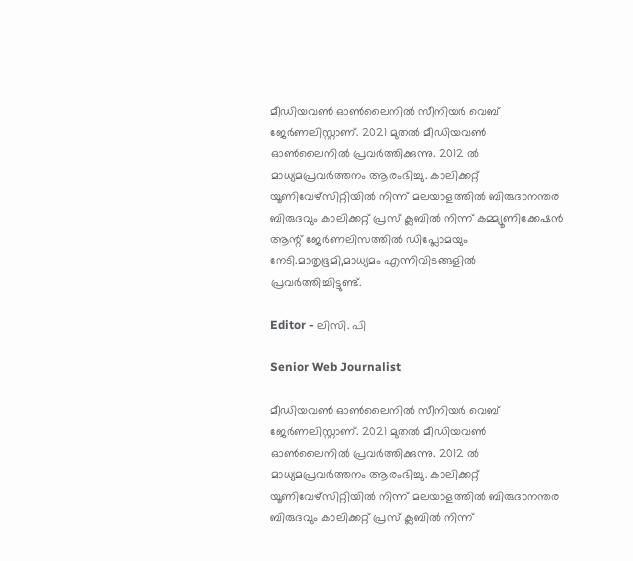മീഡിയവൺ ഓൺലൈനിൽ സീനിയർ വെബ് ജേർണലിസ്റ്റാണ്. 2021 മുതൽ മീഡിയവൺ ഓൺലൈനിൽ പ്രവർത്തിക്കുന്നു. 2012 ല്‍ മാധ്യമപ്രവര്‍ത്തനം ആരംഭിച്ചു. കാലിക്കറ്റ് യൂണിവേഴ്‌സിറ്റിയിൽ നിന്ന് മലയാളത്തിൽ ബിരുദാനന്തര ബിരുദവും കാലിക്കറ്റ് പ്രസ് ക്ലബിൽ നിന്ന് കമ്മ്യൂണിക്കേഷൻ ആന്റ് ജേർണലിസത്തിൽ ഡിപ്ലോമയും നേടി.മാതൃഭൂമി,മാധ്യമം എന്നിവിടങ്ങളിൽ പ്രവർത്തിച്ചിട്ടുണ്ട്.

Editor - ലിസി. പി

Senior Web Journalist

മീഡിയവൺ ഓൺലൈനിൽ സീനിയർ വെബ് ജേർണലിസ്റ്റാണ്. 2021 മുതൽ മീഡിയവൺ ഓൺലൈനിൽ പ്രവർത്തിക്കുന്നു. 2012 ല്‍ മാധ്യമപ്രവര്‍ത്തനം ആരംഭിച്ചു. കാലിക്കറ്റ് യൂണിവേഴ്‌സിറ്റിയിൽ നിന്ന് മലയാളത്തിൽ ബിരുദാനന്തര ബിരുദവും കാലിക്കറ്റ് പ്രസ് ക്ലബിൽ നിന്ന്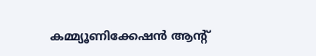കമ്മ്യൂണിക്കേഷൻ ആന്റ്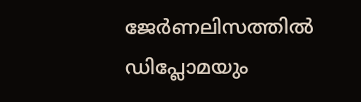ജേർണലിസത്തിൽ ഡിപ്ലോമയും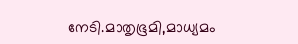നേടി.മാതൃഭൂമി,മാധ്യമം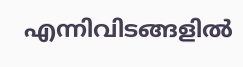എന്നിവിടങ്ങളിൽ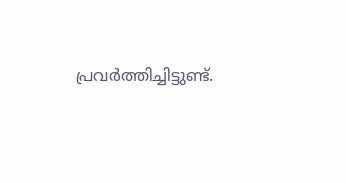പ്രവർത്തിച്ചിട്ടുണ്ട്.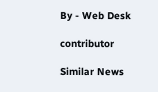By - Web Desk

contributor

Similar News